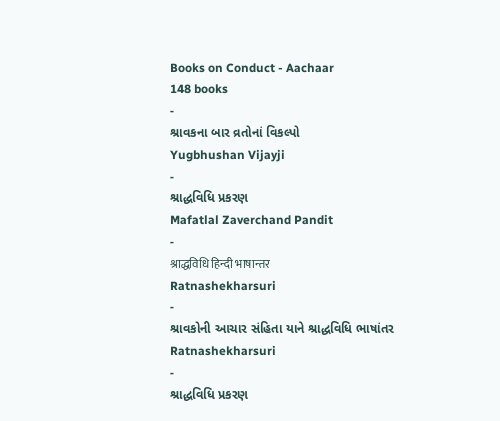Books on Conduct - Aachaar
148 books
-
શ્રાવકના બાર વ્રતોનાં વિકલ્પો
Yugbhushan Vijayji
-
શ્રાદ્ધવિધિ પ્રકરણ
Mafatlal Zaverchand Pandit
-
श्राद्धविधि हिन्दी भाषान्तर
Ratnashekharsuri
-
શ્રાવકોની આચાર સંહિતા યાને શ્રાદ્ધવિધિ ભાષાંતર
Ratnashekharsuri
-
શ્રાદ્ધવિધિ પ્રકરણ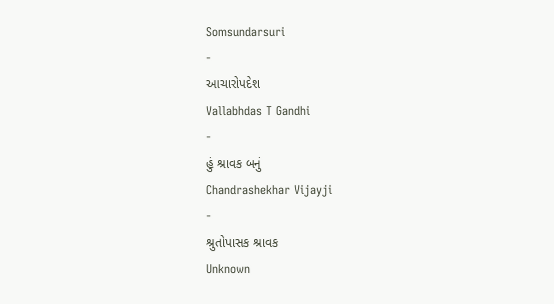Somsundarsuri
-
આચારોપદેશ
Vallabhdas T Gandhi
-
હું શ્રાવક બનું
Chandrashekhar Vijayji
-
શ્રુતોપાસક શ્રાવક
Unknown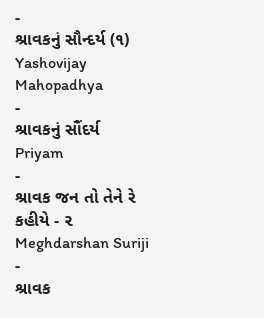-
શ્રાવકનું સૌન્દર્ય (૧)
Yashovijay Mahopadhya
-
શ્રાવકનું સૌંદર્ય
Priyam
-
શ્રાવક જન તો તેને રે કહીયે - ૨
Meghdarshan Suriji
-
શ્રાવક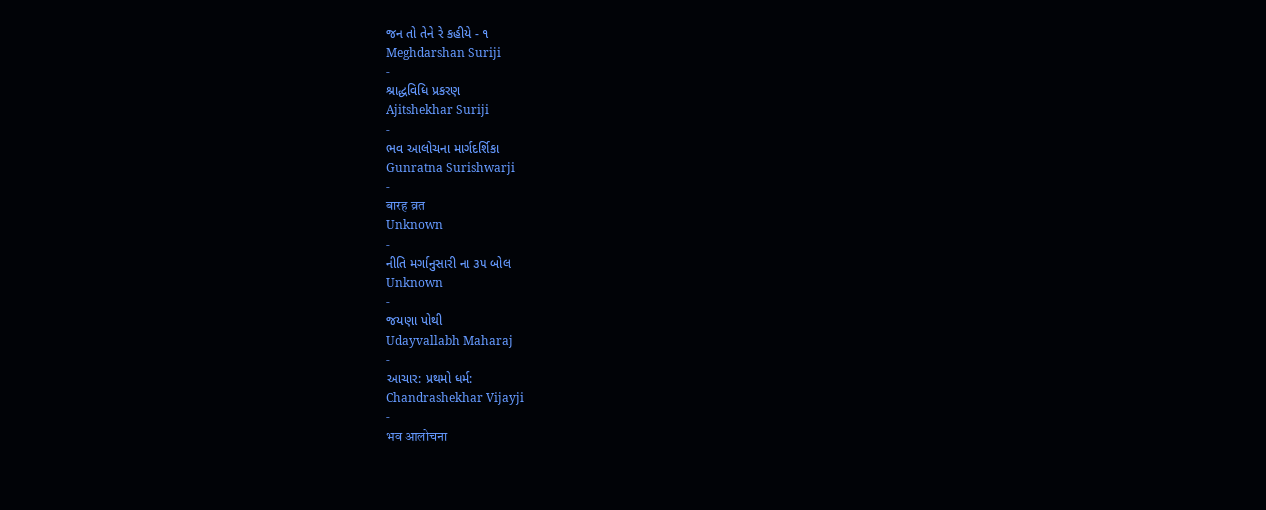જન તો તેને રે કહીયે - ૧
Meghdarshan Suriji
-
શ્રાદ્ધવિધિ પ્રકરણ
Ajitshekhar Suriji
-
ભવ આલોચના માર્ગદર્શિકા
Gunratna Surishwarji
-
बारह व्रत
Unknown
-
નીતિ મર્ગાનુસારી ના ૩૫ બોલ
Unknown
-
જયણા પોથી
Udayvallabh Maharaj
-
આચાર: પ્રથમો ધર્મ:
Chandrashekhar Vijayji
-
भव आलोचना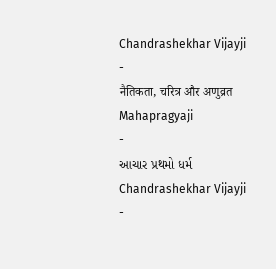Chandrashekhar Vijayji
-
नैतिकता, चरित्र और अणुव्रत
Mahapragyaji
-
આચાર પ્રથમો ધર્મ
Chandrashekhar Vijayji
-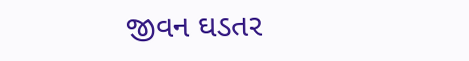જીવન ઘડતર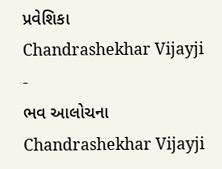પ્રવેશિકા
Chandrashekhar Vijayji
-
ભવ આલોચના
Chandrashekhar Vijayji